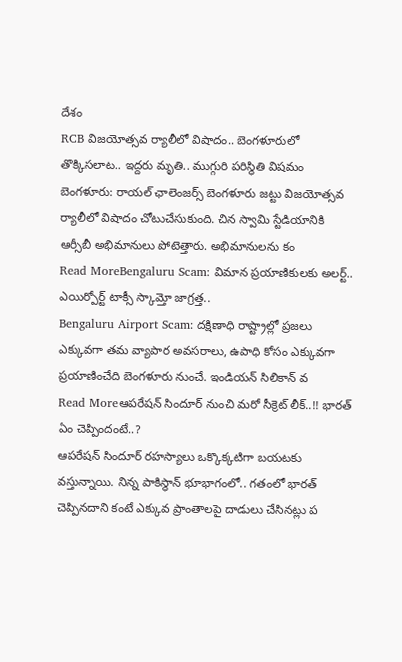దేశం
RCB విజయోత్సవ ర్యాలీలో విషాదం.. బెంగళూరులో తొక్కిసలాట.. ఇద్దరు మృతి.. ముగ్గురి పరిస్థితి విషమం
బెంగళూరు: రాయల్ ఛాలెంజర్స్ బెంగళూరు జట్టు విజయోత్సవ ర్యాలీలో విషాదం చోటుచేసుకుంది. చిన స్వామి స్టేడియానికి ఆర్సీబీ అభిమానులు పోటెత్తారు. అభిమానులను కం
Read MoreBengaluru Scam: విమాన ప్రయాణికులకు అలర్ట్.. ఎయిర్పోర్ట్ టాక్సీ స్కామ్తో జాగ్రత్త..
Bengaluru Airport Scam: దక్షిణాధి రాష్ట్రాల్లో ప్రజలు ఎక్కువగా తమ వ్యాపార అవసరాలు, ఉపాధి కోసం ఎక్కువగా ప్రయాణించేది బెంగళూరు నుంచే. ఇండియన్ సిలికాన్ వ
Read Moreఆపరేషన్ సిందూర్ నుంచి మరో సీక్రెట్ లీక్..!! భారత్ ఏం చెప్పిందంటే..?
ఆపరేషన్ సిందూర్ రహస్యాలు ఒక్కొక్కటిగా బయటకు వస్తున్నాయి. నిన్న పాకిస్థాన్ భూభాగంలో.. గతంలో భారత్ చెప్పినదాని కంటే ఎక్కువ ప్రాంతాలపై దాడులు చేసినట్లు ప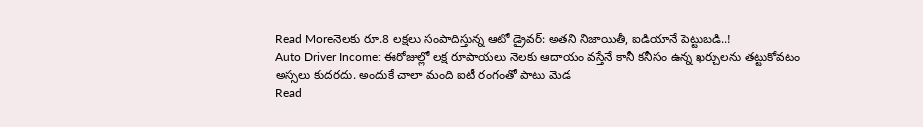Read Moreనెలకు రూ.8 లక్షలు సంపాదిస్తున్న ఆటో డ్రైవర్: అతని నిజాయితీ, ఐడియానే పెట్టుబడి..!
Auto Driver Income: ఈరోజుల్లో లక్ష రూపాయలు నెలకు ఆదాయం వస్తేనే కానీ కనీసం ఉన్న ఖర్చులను తట్టుకోవటం అస్సలు కుదరదు. అందుకే చాలా మంది ఐటీ రంగంతో పాటు మెడ
Read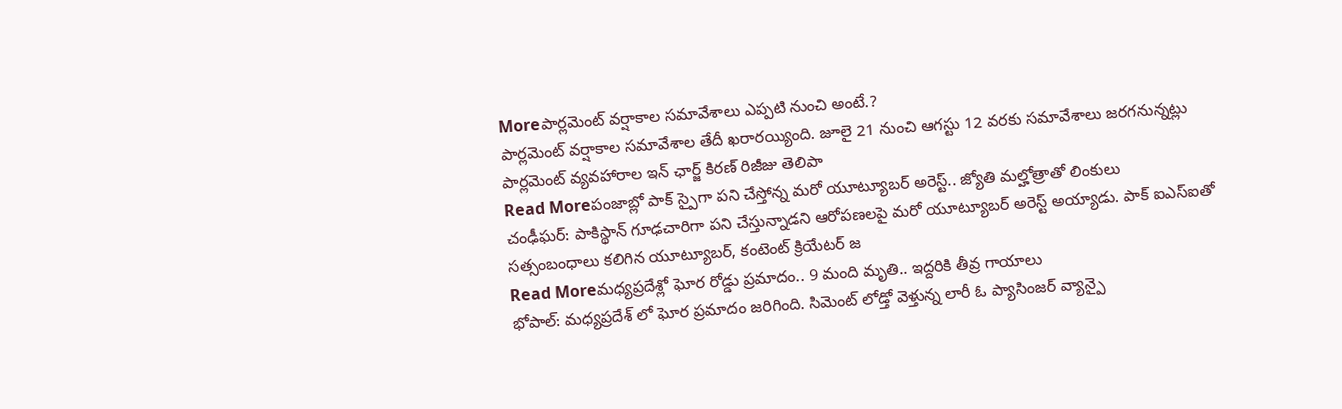Moreపార్లమెంట్ వర్షాకాల సమావేశాలు ఎప్పటి నుంచి అంటే.?
పార్లమెంట్ వర్షాకాల సమావేశాల తేదీ ఖరారయ్యింది. జూలై 21 నుంచి ఆగస్టు 12 వరకు సమావేశాలు జరగనున్నట్లు పార్లమెంట్ వ్యవహారాల ఇన్ ఛార్జ్ కిరణ్ రిజీజు తెలిపా
Read Moreపంజాబ్లో పాక్ స్పైగా పని చేస్తోన్న మరో యూట్యూబర్ అరెస్ట్.. జ్యోతి మల్హోత్రాతో లింకులు
చంఢీఘర్: పాకిస్థాన్ గూఢచారిగా పని చేస్తున్నాడని ఆరోపణలపై మరో యూట్యూబర్ అరెస్ట్ అయ్యాడు. పాక్ ఐఎస్ఐతో సత్సంబంధాలు కలిగిన యూట్యూబర్, కంటెంట్ క్రియేటర్ జ
Read Moreమధ్యప్రదేశ్లో ఘోర రోడ్డు ప్రమాదం.. 9 మంది మృతి.. ఇద్దరికి తీవ్ర గాయాలు
భోపాల్: మధ్యప్రదేశ్ లో ఘోర ప్రమాదం జరిగింది. సిమెంట్ లోడ్తో వెళ్తున్న లారీ ఓ ప్యాసింజర్ వ్యాన్పై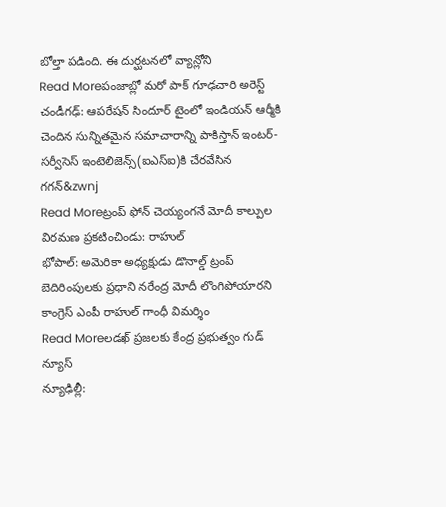బోల్తా పడింది. ఈ దుర్ఘటనలో వ్యాన్లోని
Read Moreపంజాబ్లో మరో పాక్ గూఢచారి అరెస్ట్
చండీగఢ్: ఆపరేషన్ సిందూర్ టైంలో ఇండియన్ ఆర్మీకి చెందిన సున్నితమైన సమాచారాన్ని పాకిస్తాన్ ఇంటర్-సర్వీసెస్ ఇంటెలిజెన్స్(ఐఎస్ఐ)కి చేరవేసిన గగన్&zwnj
Read Moreట్రంప్ ఫోన్ చెయ్యంగనే మోదీ కాల్పుల విరమణ ప్రకటించిండు: రాహుల్
భోపాల్: అమెరికా అధ్యక్షుడు డొనాల్డ్ ట్రంప్ బెదిరింపులకు ప్రధాని నరేంద్ర మోదీ లొంగిపోయారని కాంగ్రెస్ ఎంపీ రాహుల్ గాంధీ విమర్శిం
Read Moreలడఖ్ ప్రజలకు కేంద్ర ప్రభుత్వం గుడ్ న్యూస్
న్యూఢిల్లీ: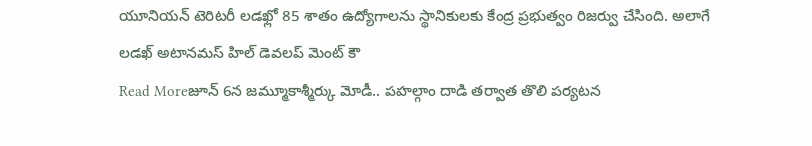యూనియన్ టెరిటరీ లడఖ్లో 85 శాతం ఉద్యోగాలను స్థానికులకు కేంద్ర ప్రభుత్వం రిజర్వు చేసింది. అలాగే లడఖ్ అటానమస్ హిల్ డెవలప్ మెంట్ కౌ
Read Moreజూన్ 6న జమ్మూకాశ్మీర్కు మోడీ.. పహల్గాం దాడి తర్వాత తొలి పర్యటన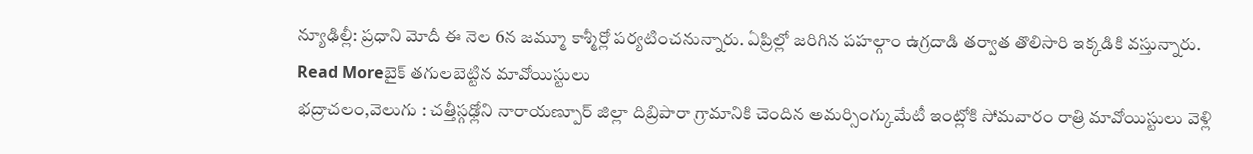న్యూఢిల్లీ: ప్రధాని మోదీ ఈ నెల 6న జమ్మూ కాశ్మీర్లో పర్యటించనున్నారు. ఏప్రిల్లో జరిగిన పహల్గాం ఉగ్రదాడి తర్వాత తొలిసారి ఇక్కడికి వస్తున్నారు.
Read Moreబైక్ తగులబెట్టిన మావోయిస్టులు
భద్రాచలం,వెలుగు : చత్తీస్గఢ్లోని నారాయణ్పూర్ జిల్లా దిబ్రిపారా గ్రామానికి చెందిన అమర్సింగ్కుమేటీ ఇంట్లోకి సోమవారం రాత్రి మావోయిస్టులు వెళ్లి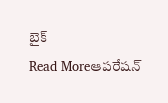బైక్
Read Moreఆపరేషన్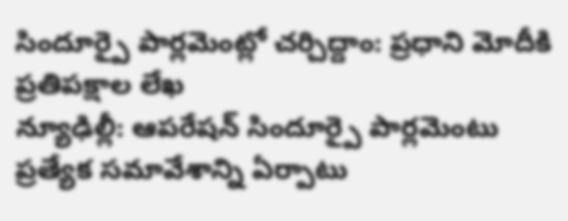సిందూర్పై పార్లమెంట్లో చర్చిద్దాం: ప్రధాని మోదీకి ప్రతిపక్షాల లేఖ
న్యూఢిల్లీ: ఆపరేషన్ సిందూర్పై పార్లమెంటు ప్రత్యేక సమావేశాన్ని ఏర్పాటు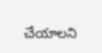చేయాలని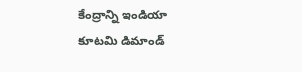కేంద్రాన్ని ఇండియా కూటమి డిమాండ్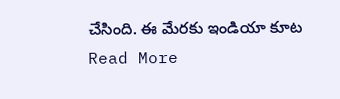చేసింది. ఈ మేరకు ఇండియా కూట
Read More